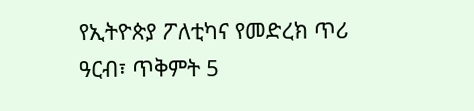የኢትዮጵያ ፖለቲካና የመድረክ ጥሪ
ዓርብ፣ ጥቅምት 5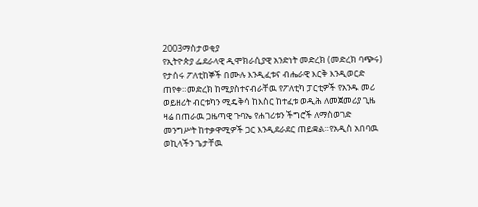2003ማስታወቂያ
የኢትዮጵያ ፌደራላዊ ዲሞክራሲያዊ አንድነት መድረክ (መድረክ ባጭሩ) የታሰሩ ፖለቲከኞች በሙሉ እንዲፈቱና ብሔራዊ እርቅ እንዲወርድ ጠየቀ።መድረክ ከሚያስተናብራቸዉ የፖለቲካ ፓርቲዎች የአንዱ መሪ ወይዘሪት ብርቱካን ሚዴቅሳ ከእስር ከተፈቱ ወዲሕ ለመጀመሪያ ጊዜ ዛሬ በጠራዉ ጋዜጣዊ ጉባኤ የሐገሪቱን ችግሮች ለማስወገድ መንግሥት ከተቃዋሚዎች ጋር እንዲደራደር ጠይቋል።የአዲስ አበባዉ ወኪላችን ጌታቸዉ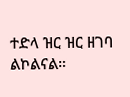ተድላ ዝር ዝር ዘገባ ልኮልናል።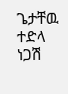ጌታቸዉ ተድላ
ነጋሽ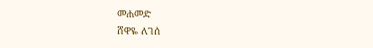መሐመድ
ሸዋዬ ለገሰ